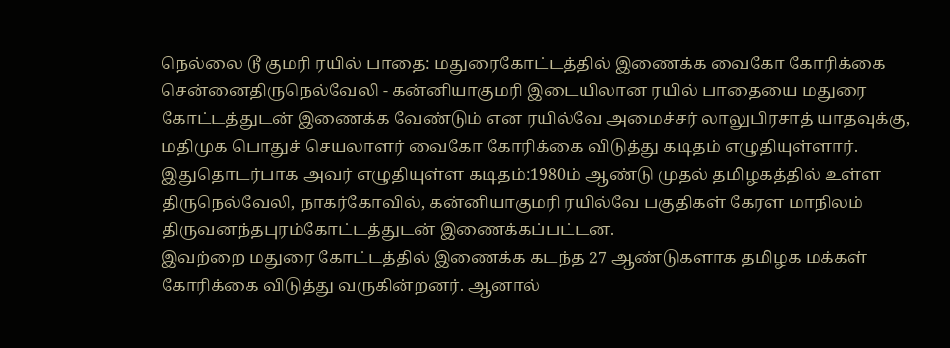நெல்லை டூ குமரி ரயில் பாதை: மதுரைகோட்டத்தில் இணைக்க வைகோ கோரிக்கை
சென்னைதிருநெல்வேலி - கன்னியாகுமரி இடையிலான ரயில் பாதையை மதுரை கோட்டத்துடன் இணைக்க வேண்டும் என ரயில்வே அமைச்சர் லாலுபிரசாத் யாதவுக்கு, மதிமுக பொதுச் செயலாளர் வைகோ கோரிக்கை விடுத்து கடிதம் எழுதியுள்ளார்.
இதுதொடர்பாக அவர் எழுதியுள்ள கடிதம்:1980ம் ஆண்டு முதல் தமிழகத்தில் உள்ள திருநெல்வேலி, நாகர்கோவில், கன்னியாகுமரி ரயில்வே பகுதிகள் கேரள மாநிலம் திருவனந்தபுரம்கோட்டத்துடன் இணைக்கப்பட்டன.
இவற்றை மதுரை கோட்டத்தில் இணைக்க கடந்த 27 ஆண்டுகளாக தமிழக மக்கள் கோரிக்கை விடுத்து வருகின்றனர். ஆனால்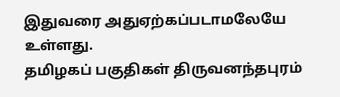இதுவரை அதுஏற்கப்படாமலேயே உள்ளது.
தமிழகப் பகுதிகள் திருவனந்தபுரம்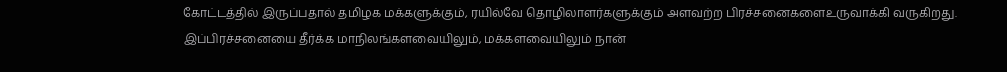கோட்டத்தில் இருப்பதால் தமிழக மக்களுக்கும், ரயில்வே தொழிலாளர்களுக்கும் அளவற்ற பிரச்சனைகளைஉருவாக்கி வருகிறது. இப்பிரச்சனையை தீர்க்க மாநிலங்களவையிலும், மக்களவையிலும் நான்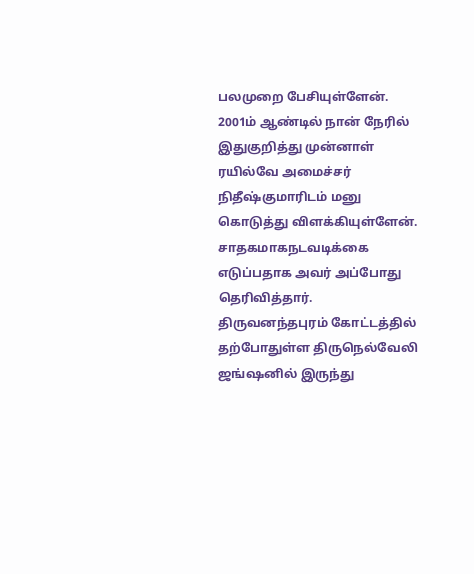பலமுறை பேசியுள்ளேன்.
2001ம் ஆண்டில் நான் நேரில் இதுகுறித்து முன்னாள் ரயில்வே அமைச்சர் நிதீஷ்குமாரிடம் மனு கொடுத்து விளக்கியுள்ளேன். சாதகமாகநடவடிக்கை எடுப்பதாக அவர் அப்போது தெரிவித்தார்.
திருவனந்தபுரம் கோட்டத்தில் தற்போதுள்ள திருநெல்வேலி ஜங்ஷனில் இருந்து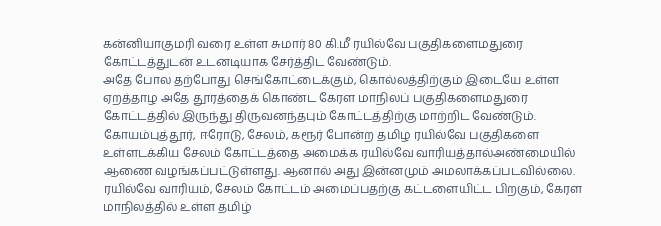கன்னியாகுமரி வரை உள்ள சுமார் 80 கி.மீ ரயில்வே பகுதிகளைமதுரை கோட்டத்துடன் உடனடியாக சேர்த்திட வேண்டும்.
அதே போல தற்போது செங்கோட்டைக்கும், கொல்லத்திற்கும் இடையே உள்ள ஏறத்தாழ அதே தூரத்தைக் கொண்ட கேரள மாநிலப் பகுதிகளைமதுரை கோட்டத்தில் இருந்து திருவனந்தபும் கோட்டத்திற்கு மாற்றிட வேண்டும்.
கோயம்புத்தூர், ஈரோடு, சேலம், கரூர் போன்ற தமிழ ரயில்வே பகுதிகளை உள்ளடக்கிய சேலம் கோட்டத்தை அமைக்க ரயில்வே வாரியத்தால்அண்மையில் ஆணை வழங்கப்பட்டுள்ளது. ஆனால் அது இன்னமும் அமலாக்கப்படவில்லை.
ரயில்வே வாரியம், சேலம் கோட்டம் அமைப்பதற்கு கட்டளையிட்ட பிறகும், கேரள மாநிலத்தில் உள்ள தமிழ்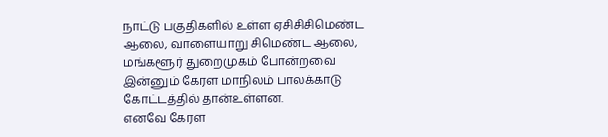நாட்டு பகுதிகளில் உள்ள ஏசிசிசிமெண்ட ஆலை, வாளையாறு சிமெண்ட ஆலை, மங்களூர் துறைமுகம் போன்றவை இன்னும் கேரள மாநிலம் பாலக்காடு கோட்டத்தில் தான்உள்ளன.
எனவே கேரள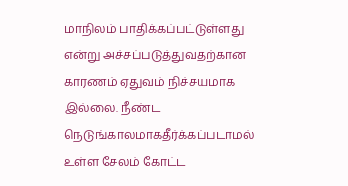மாநிலம் பாதிக்கப்பட்டுள்ளது என்று அச்சப்படுத்துவதற்கான காரணம் ஏதுவம் நிச்சயமாக இல்லை. நீண்ட நெடுங்காலமாகதீர்க்கப்படாமல் உள்ள சேலம் கோட்ட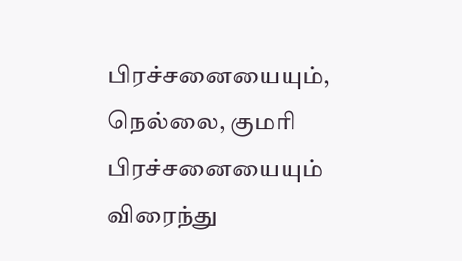பிரச்சனையையும், நெல்லை, குமரி பிரச்சனையையும் விரைந்து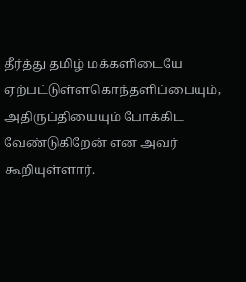தீர்த்து தமிழ் மக்களிடையே ஏற்பட்டுள்ளகொந்தளிப்பையும், அதிருப்தியையும் போக்கிட வேண்டுகிறேன் என அவர் கூறியுள்ளார்.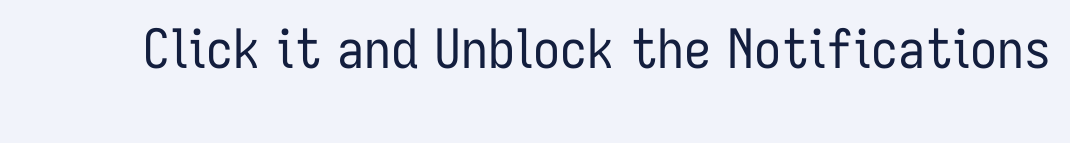Click it and Unblock the Notifications